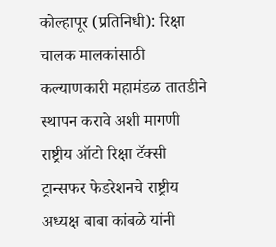कोल्हापूर (प्रतिनिधी): रिक्षा चालक मालकांसाठी कल्याणकारी महामंडळ तातडीने स्थापन करावे अशी मागणी राष्ट्रीय ऑटो रिक्षा टॅक्सी ट्रान्सफर फेडरेशनचे राष्ट्रीय अध्यक्ष बाबा कांबळे यांनी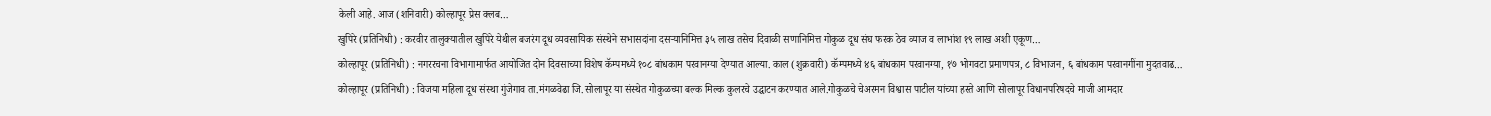केली आहे. आज (शनिवारी) कोल्हापूर प्रेस क्लब…
खुपिरे (प्रतिनिधी) : करवीर तालुक्यातील खुपिरे येथील बजरंग दूध व्यवसायिक संस्थेने सभासदांना दसऱ्यानिमित्त ३५ लाख तसेच दिवाळी सणानिमित्त गोकुळ दूध संघ फरक ठेव व्याज व लाभांश १९ लाख अशी एकूण…
कोल्हापूर (प्रतिनिधी) : नगररचना विभागामार्फत आयोजित दोन दिवसाच्या विशेष कॅम्पमध्ये १०८ बांधकाम परवानग्या देण्यात आल्या. काल (शुक्रवारी) कॅम्पमध्ये ४६ बांधकाम परवानग्या, १७ भोगवटा प्रमाणपत्र, ८ विभाजन, ६ बांधकाम परवानगींना मुदतवाढ…
कोल्हापूर (प्रतिनिधी) : विजया महिला दूध संस्था गुंजेगाव ता.मंगळवेढा जि.सोलापूर या संस्थेत गोकुळच्या बल्क मिल्क कुलरचे उद्घाटन करण्यात आले.गोकुळचे चेअरमन विश्वास पाटील यांच्या हस्ते आणि सोलापूर विधानपरिषदचे माजी आमदार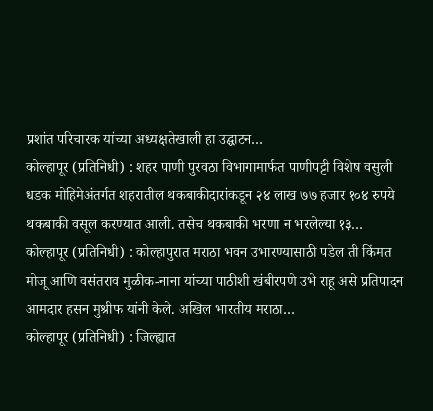प्रशांत परिचारक यांच्या अध्यक्षतेखाली हा उद्घाटन…
कोल्हापूर (प्रतिनिधी) : शहर पाणी पुरवठा विभागामार्फत पाणीपट्टी विशेष वसुली धडक मोहिमेअंतर्गत शहरातील थकबाकीदारांकडून २४ लाख ७७ हजार १०४ रुपये थकबाकी वसूल करण्यात आली. तसेच थकबाकी भरणा न भरलेल्या १३…
कोल्हापूर (प्रतिनिधी) : कोल्हापुरात मराठा भवन उभारण्यासाठी पडेल ती किंमत मोजू आणि वसंतराव मुळीक-नाना यांच्या पाठीशी खंबीरपणे उभे राहू असे प्रतिपादन आमदार हसन मुश्रीफ यांनी केले. अखिल भारतीय मराठा…
कोल्हापूर (प्रतिनिधी) : जिल्ह्यात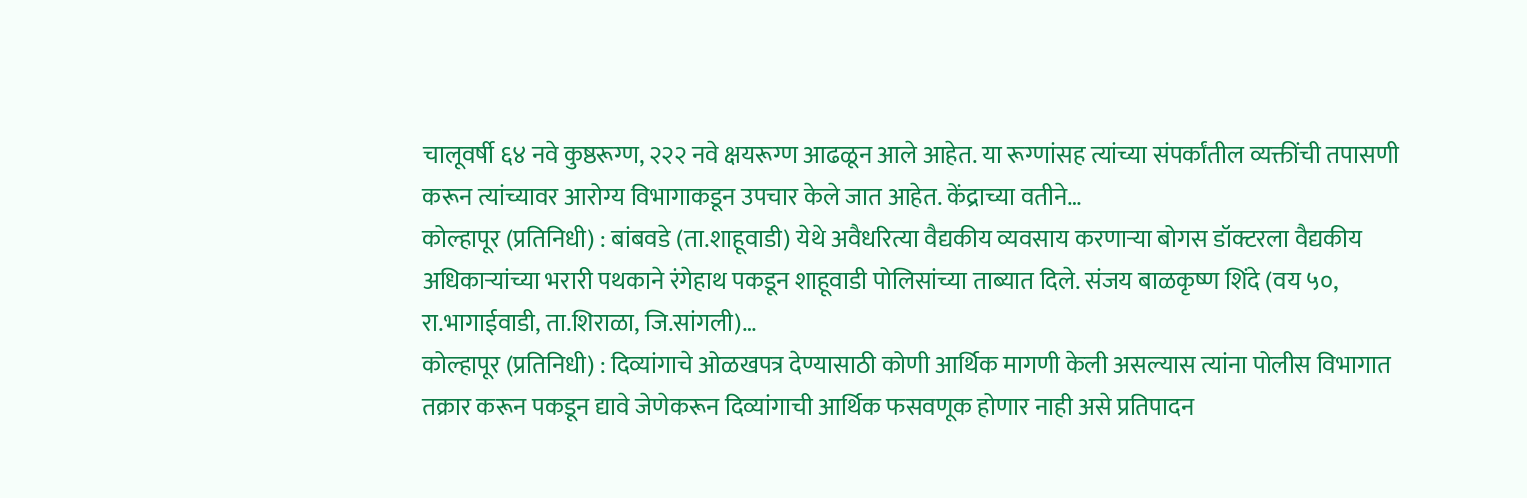चालूवर्षी ६४ नवे कुष्ठरूग्ण, २२२ नवे क्षयरूग्ण आढळून आले आहेत. या रूग्णांसह त्यांच्या संपर्कांतील व्यक्तींची तपासणी करून त्यांच्यावर आरोग्य विभागाकडून उपचार केले जात आहेत. केंद्राच्या वतीने…
कोल्हापूर (प्रतिनिधी) : बांबवडे (ता.शाहूवाडी) येथे अवैधरित्या वैद्यकीय व्यवसाय करणाऱ्या बोगस डॉक्टरला वैद्यकीय अधिकाऱ्यांच्या भरारी पथकाने रंगेहाथ पकडून शाहूवाडी पोलिसांच्या ताब्यात दिले. संजय बाळकृष्ण शिंदे (वय ५०, रा.भागाईवाडी, ता.शिराळा, जि.सांगली)…
कोल्हापूर (प्रतिनिधी) : दिव्यांगाचे ओळखपत्र देण्यासाठी कोणी आर्थिक मागणी केली असल्यास त्यांना पोलीस विभागात तक्रार करून पकडून द्यावे जेणेकरून दिव्यांगाची आर्थिक फसवणूक होणार नाही असे प्रतिपादन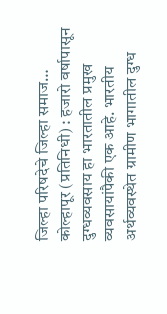जिल्हा परिषदेचे जिल्हा समाज…
कोल्हापूर (प्रतिनिधी) : हजारो वर्षापासून दुग्धव्यवसाय हा भारतातील प्रमुख व्यवसायांपैकी एक आहे. भारतीय अर्थव्यवस्थेत ग्रामीण भागातील दुग्ध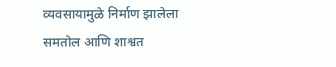व्यवसायामुळे निर्माण झालेला समतोल आणि शाश्वत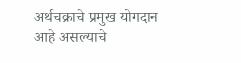अर्थचक्राचे प्रमुख योगदान आहे असल्याचे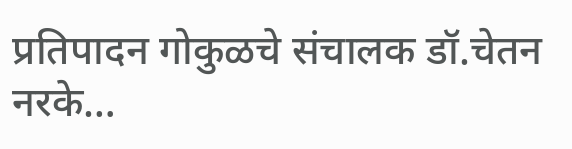प्रतिपादन गोकुळचे संचालक डॉ.चेतन नरके…